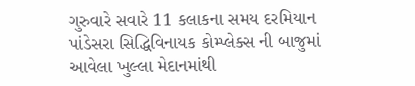ગુરુવારે સવારે 11 કલાકના સમય દરમિયાન પાંડેસરા સિદ્ધિવિનાયક કોમ્પ્લેક્સ ની બાજુમાં આવેલા ખુલ્લા મેદાનમાંથી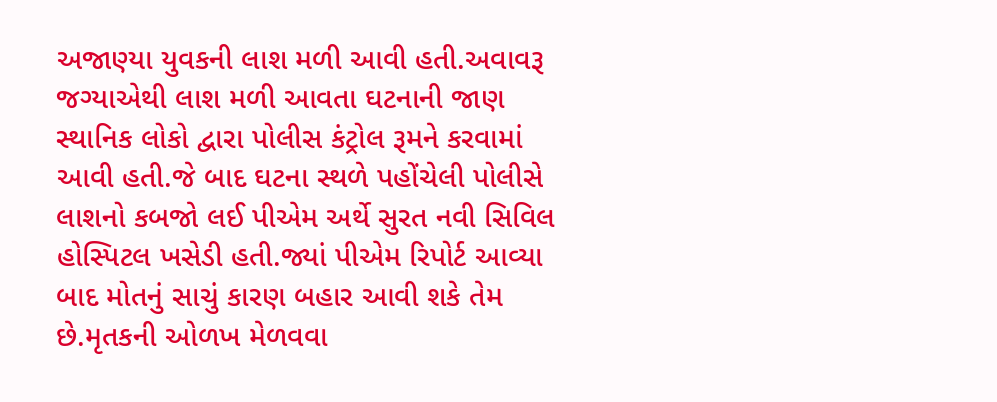અજાણ્યા યુવકની લાશ મળી આવી હતી.અવાવરૂ જગ્યાએથી લાશ મળી આવતા ઘટનાની જાણ સ્થાનિક લોકો દ્વારા પોલીસ કંટ્રોલ રૂમને કરવામાં આવી હતી.જે બાદ ઘટના સ્થળે પહોંચેલી પોલીસે લાશનો કબજો લઈ પીએમ અર્થે સુરત નવી સિવિલ હોસ્પિટલ ખસેડી હતી.જ્યાં પીએમ રિપોર્ટ આવ્યા બાદ મોતનું સાચું કારણ બહાર આવી શકે તેમ છે.મૃતકની ઓળખ મેળવવા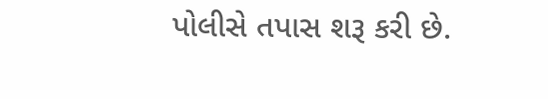પોલીસે તપાસ શરૂ કરી છે.